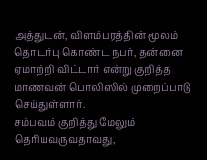அத்துடன், விளம்பரத்தின் மூலம் தொடர்பு கொண்ட நபர், தன்னை ஏமாற்றி விட்டார் என்று குறித்த மாணவன் பொலிஸில் முறைப்பாடு செய்துள்ளார்.
சம்பவம் குறித்து மேலும் தெரியவருவதாவது,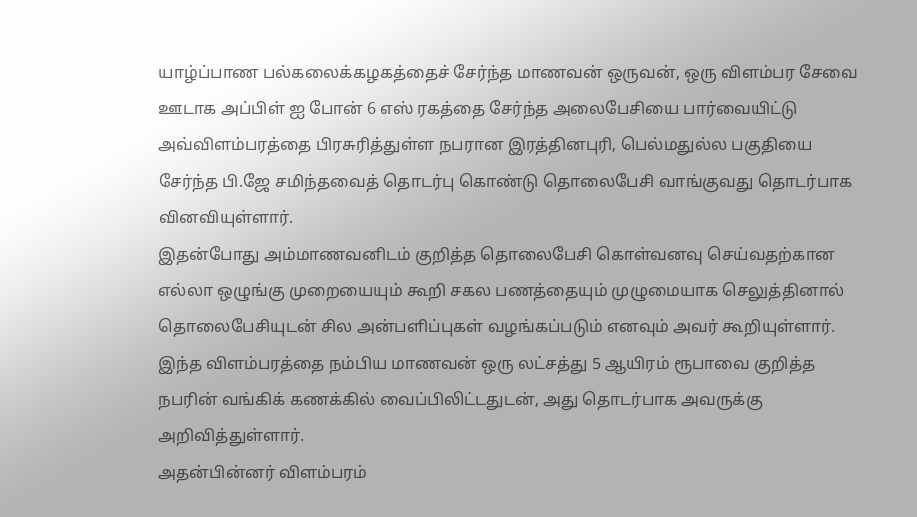யாழ்ப்பாண பல்கலைக்கழகத்தைச் சேர்ந்த மாணவன் ஒருவன், ஒரு விளம்பர சேவை ஊடாக அப்பிள் ஐ போன் 6 எஸ் ரகத்தை சேர்ந்த அலைபேசியை பார்வையிட்டு அவ்விளம்பரத்தை பிரசுரித்துள்ள நபரான இரத்தினபுரி, பெல்மதுல்ல பகுதியை சேர்ந்த பி.ஜே சமிந்தவைத் தொடர்பு கொண்டு தொலைபேசி வாங்குவது தொடர்பாக வினவியுள்ளார்.
இதன்போது அம்மாணவனிடம் குறித்த தொலைபேசி கொள்வனவு செய்வதற்கான எல்லா ஒழுங்கு முறையையும் கூறி சகல பணத்தையும் முழுமையாக செலுத்தினால் தொலைபேசியுடன் சில அன்பளிப்புகள் வழங்கப்படும் எனவும் அவர் கூறியுள்ளார்.
இந்த விளம்பரத்தை நம்பிய மாணவன் ஒரு லட்சத்து 5 ஆயிரம் ரூபாவை குறித்த நபரின் வங்கிக் கணக்கில் வைப்பிலிட்டதுடன், அது தொடர்பாக அவருக்கு அறிவித்துள்ளார்.
அதன்பின்னர் விளம்பரம்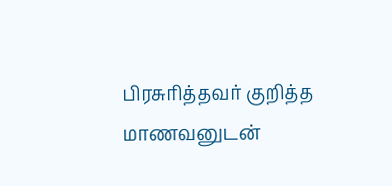பிரசுரித்தவர் குறித்த மாணவனுடன்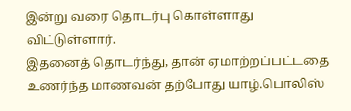இன்று வரை தொடர்பு கொள்ளாது விட்டுள்ளார்.
இதனைத் தொடர்ந்து, தான் ஏமாற்றப்பட்டதை உணர்ந்த மாணவன் தற்போது யாழ்.பொலிஸ்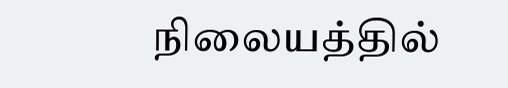நிலையத்தில்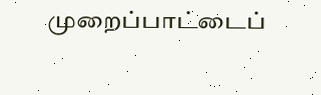முறைப்பாட்டைப்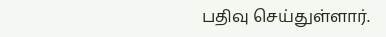பதிவு செய்துள்ளார்.